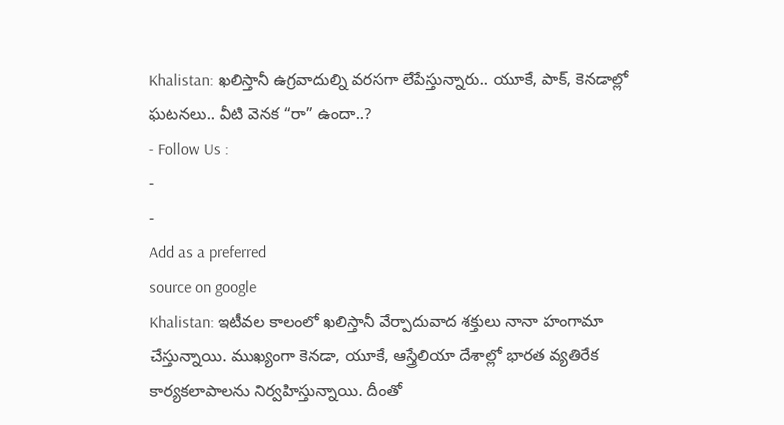Khalistan: ఖలిస్తానీ ఉగ్రవాదుల్ని వరసగా లేపేస్తున్నారు.. యూకే, పాక్, కెనడాల్లో ఘటనలు.. వీటి వెనక “రా” ఉందా..?
- Follow Us :
-
-
Add as a preferred
source on google
Khalistan: ఇటీవల కాలంలో ఖలిస్తానీ వేర్పాదువాద శక్తులు నానా హంగామా చేస్తున్నాయి. ముఖ్యంగా కెనడా, యూకే, ఆస్త్రేలియా దేశాల్లో భారత వ్యతిరేక కార్యకలాపాలను నిర్వహిస్తున్నాయి. దీంతో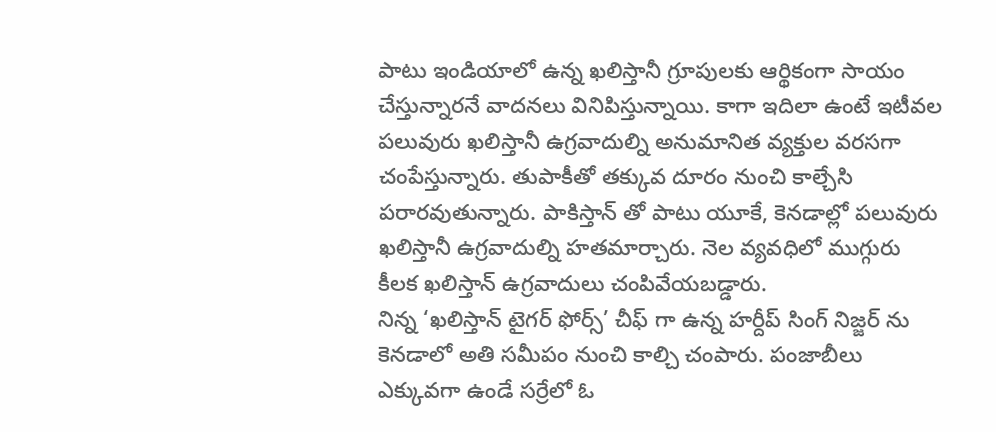పాటు ఇండియాలో ఉన్న ఖలిస్తానీ గ్రూపులకు ఆర్థికంగా సాయం చేస్తున్నారనే వాదనలు వినిపిస్తున్నాయి. కాగా ఇదిలా ఉంటే ఇటీవల పలువురు ఖలిస్తానీ ఉగ్రవాదుల్ని అనుమానిత వ్యక్తుల వరసగా చంపేస్తున్నారు. తుపాకీతో తక్కువ దూరం నుంచి కాల్చేసి పరారవుతున్నారు. పాకిస్తాన్ తో పాటు యూకే, కెనడాల్లో పలువురు ఖలిస్తానీ ఉగ్రవాదుల్ని హతమార్చారు. నెల వ్యవధిలో ముగ్గురు కీలక ఖలిస్తాన్ ఉగ్రవాదులు చంపివేయబడ్డారు.
నిన్న ‘ఖలిస్తాన్ టైగర్ ఫోర్స్’ చీఫ్ గా ఉన్న హర్దీప్ సింగ్ నిజ్జర్ ను కెనడాలో అతి సమీపం నుంచి కాల్చి చంపారు. పంజాబీలు ఎక్కువగా ఉండే సర్రేలో ఓ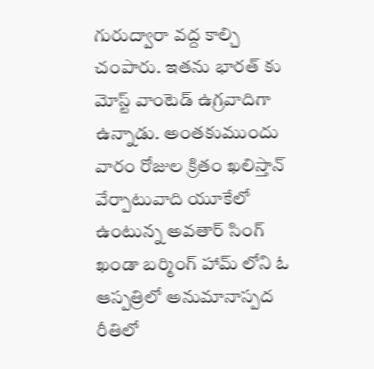గురుద్వారా వద్ద కాల్చి చంపారు. ఇతను భారత్ కు మోస్ట్ వాంటెడ్ ఉగ్రవాదిగా ఉన్నాడు. అంతకుముందు వారం రోజుల క్రితం ఖలిస్తాన్ వేర్పాటువాది యూకేలో ఉంటున్న అవతార్ సింగ్ ఖండా బర్మింగ్ హామ్ లోని ఓ ఆస్పత్రిలో అనుమానాస్పద రీతిలో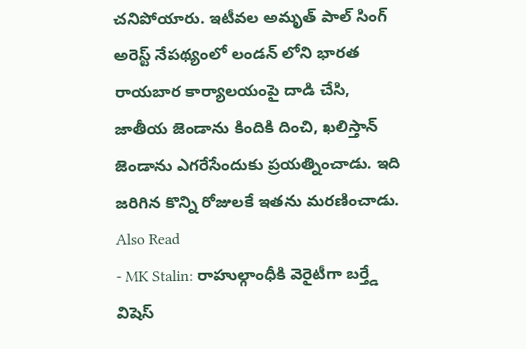చనిపోయారు. ఇటీవల అమృత్ పాల్ సింగ్ అరెస్ట్ నేపథ్యంలో లండన్ లోని భారత రాయబార కార్యాలయంపై దాడి చేసి, జాతీయ జెండాను కిందికి దించి, ఖలిస్తాన్ జెండాను ఎగరేసేందుకు ప్రయత్నించాడు. ఇది జరిగిన కొన్ని రోజులకే ఇతను మరణించాడు.
Also Read
- MK Stalin: రాహుల్గాంధీకి వెరైటీగా బర్త్డే విషెస్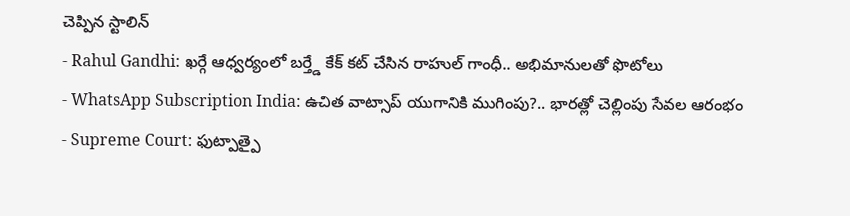చెప్పిన స్టాలిన్
- Rahul Gandhi: ఖర్గే ఆధ్వర్యంలో బర్త్డే కేక్ కట్ చేసిన రాహుల్ గాంధీ.. అభిమానులతో ఫొటోలు
- WhatsApp Subscription India: ఉచిత వాట్సాప్ యుగానికి ముగింపు?.. భారత్లో చెల్లింపు సేవల ఆరంభం
- Supreme Court: ఫుట్పాత్పై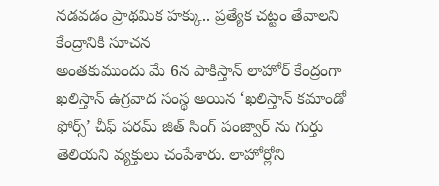నడవడం ప్రాథమిక హక్కు.. ప్రత్యేక చట్టం తేవాలని కేంద్రానికి సూచన
అంతకుముందు మే 6న పాకిస్తాన్ లాహోర్ కేంద్రంగా ఖలిస్తాన్ ఉగ్రవాద సంస్థ అయిన ‘ఖలిస్తాన్ కమాండో ఫోర్స్’ చీఫ్ పరమ్ జిత్ సింగ్ పంజ్వార్ ను గుర్తు తెలియని వ్యక్తులు చంపేశారు. లాహోర్లోని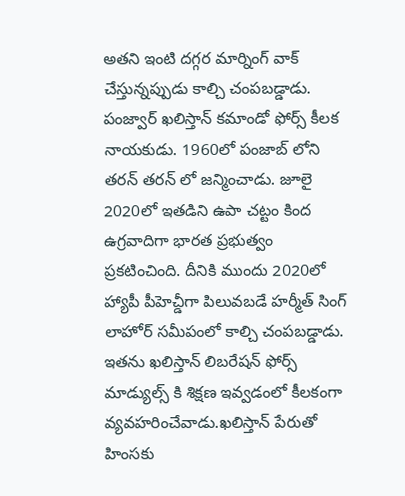అతని ఇంటి దగ్గర మార్నింగ్ వాక్ చేస్తున్నప్పుడు కాల్చి చంపబడ్డాడు. పంజ్వార్ ఖలిస్తాన్ కమాండో ఫోర్స్ కీలక నాయకుడు. 1960లో పంజాబ్ లోని తరన్ తరన్ లో జన్మించాడు. జూలై 2020లో ఇతడిని ఉపా చట్టం కింద ఉగ్రవాదిగా భారత ప్రభుత్వం ప్రకటించింది. దీనికి ముందు 2020లో హ్యాపీ పీహెచ్డీగా పిలువబడే హర్మీత్ సింగ్ లాహోర్ సమీపంలో కాల్చి చంపబడ్డాడు. ఇతను ఖలిస్తాన్ లిబరేషన్ ఫోర్స్ మాడ్యుల్స్ కి శిక్షణ ఇవ్వడంలో కీలకంగా వ్యవహరించేవాడు.ఖలిస్తాన్ పేరుతో హింసకు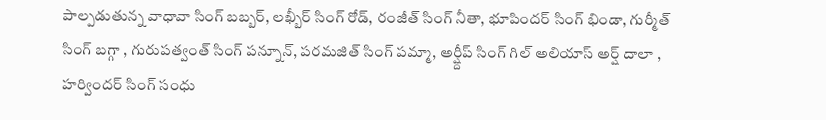పాల్పడుతున్న వాధావా సింగ్ బబ్బర్, లఖ్బీర్ సింగ్ రోడ్, రంజీత్ సింగ్ నీతా, భూపిందర్ సింగ్ భిండా, గుర్మీత్ సింగ్ బగ్గా , గురుపత్వంత్ సింగ్ పన్నూన్, పరమజిత్ సింగ్ పమ్మా, అర్ష్దీప్ సింగ్ గిల్ అలియాస్ అర్ష్ దాలా , హర్విందర్ సింగ్ సంధు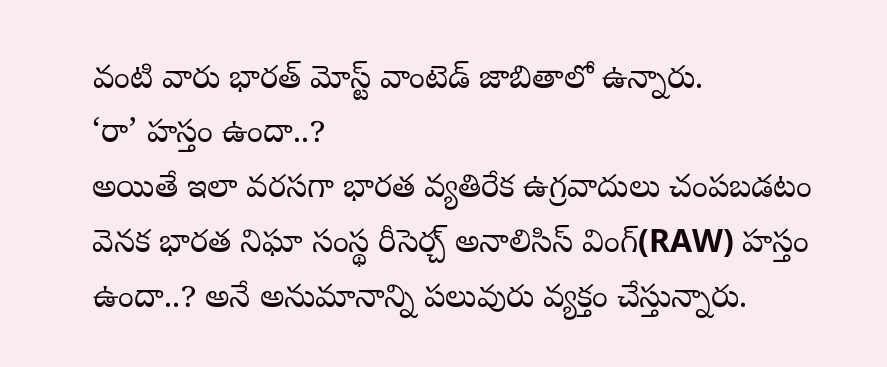వంటి వారు భారత్ మోస్ట్ వాంటెడ్ జాబితాలో ఉన్నారు.
‘రా’ హస్తం ఉందా..?
అయితే ఇలా వరసగా భారత వ్యతిరేక ఉగ్రవాదులు చంపబడటం వెనక భారత నిఘా సంస్థ రీసెర్చ్ అనాలిసిస్ వింగ్(RAW) హస్తం ఉందా..? అనే అనుమానాన్ని పలువురు వ్యక్తం చేస్తున్నారు.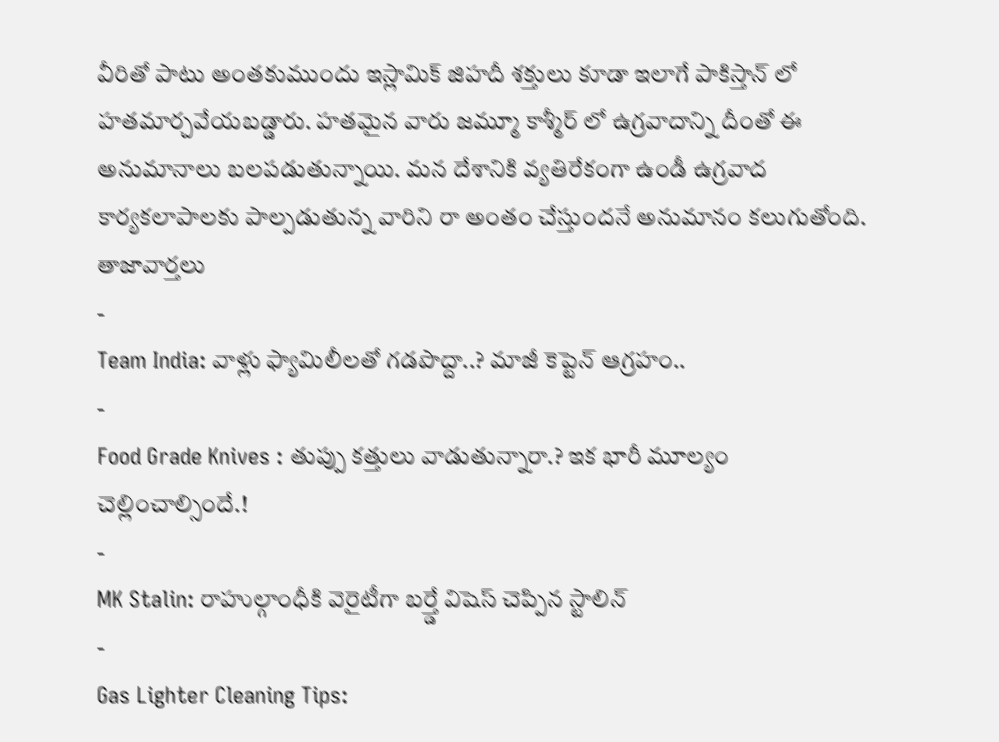వీరితో పాటు అంతకుముందు ఇస్లామిక్ జిహదీ శక్తులు కూడా ఇలాగే పాకిస్తాన్ లో హతమార్చవేయబడ్డారు. హతమైన వారు జమ్మూ కాశ్మీర్ లో ఉగ్రవాదాన్ని దీంతో ఈ అనుమానాలు బలపడుతున్నాయి. మన దేశానికి వ్యతిరేకంగా ఉండీ ఉగ్రవాద కార్యకలాపాలకు పాల్పడుతున్న వారిని రా అంతం చేస్తుందనే అనుమానం కలుగుతోంది.
తాజావార్తలు
-
Team India: వాళ్లు ఫ్యామిలీలతో గడపొద్దా..? మాజీ కెప్టెన్ ఆగ్రహం..
-
Food Grade Knives : తుప్పు కత్తులు వాడుతున్నారా.? ఇక భారీ మూల్యం చెల్లించాల్సిందే.!
-
MK Stalin: రాహుల్గాంధీకి వెరైటీగా బర్త్డే విషెస్ చెప్పిన స్టాలిన్
-
Gas Lighter Cleaning Tips: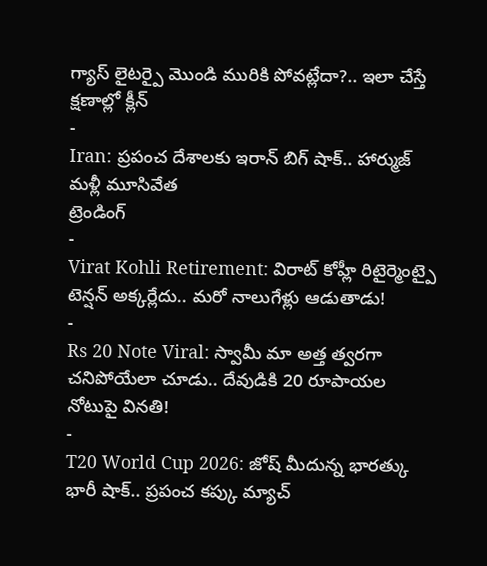గ్యాస్ లైటర్పై మొండి మురికి పోవట్లేదా?.. ఇలా చేస్తే క్షణాల్లో క్లీన్
-
Iran: ప్రపంచ దేశాలకు ఇరాన్ బిగ్ షాక్.. హార్ముజ్ మళ్లీ మూసివేత
ట్రెండింగ్
-
Virat Kohli Retirement: విరాట్ కోహ్లీ రిటైర్మెంట్పై టెన్షన్ అక్కర్లేదు.. మరో నాలుగేళ్లు ఆడుతాడు!
-
Rs 20 Note Viral: స్వామీ మా అత్త త్వరగా చనిపోయేలా చూడు.. దేవుడికి 20 రూపాయల నోటుపై వినతి!
-
T20 World Cup 2026: జోష్ మీదున్న భారత్కు భారీ షాక్.. ప్రపంచ కప్కు మ్యాచ్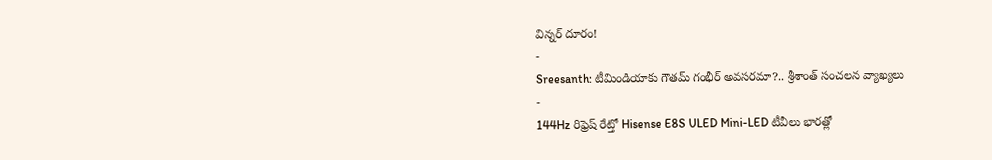విన్నర్ దూరం!
-
Sreesanth: టీమిండియాకు గౌతమ్ గంభీర్ అవసరమా?.. శ్రీశాంత్ సంచలన వ్యాఖ్యలు
-
144Hz రిఫ్రెష్ రేట్తో Hisense E8S ULED Mini-LED టీవీలు భారత్లో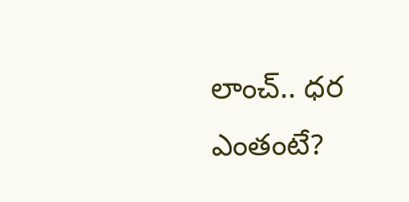లాంచ్.. ధర ఎంతంటే?